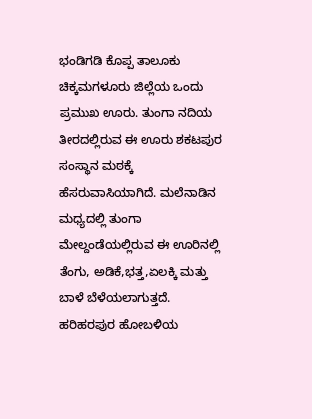ಭಂಡಿಗಡಿ ಕೊಪ್ಪ ತಾಲೂಕು ಚಿಕ್ಕಮಗಳೂರು ಜಿಲ್ಲೆಯ ಒಂದು ಪ್ರಮುಖ ಊರು. ತುಂಗಾ ನದಿಯ ತೀರದಲ್ಲಿರುವ ಈ ಊರು ಶಕಟಪುರ ಸಂಸ್ಥಾನ ಮಠಕ್ಕೆ ಹೆಸರುವಾಸಿಯಾಗಿದೆ. ಮಲೆನಾಡಿನ ಮಧ್ಯದಲ್ಲಿ ತುಂಗಾ ಮೇಲ್ದಂಡೆಯಲ್ಲಿರುವ ಈ ಊರಿನಲ್ಲಿ ತೆಂಗು, ಅಡಿಕೆ,ಭತ್ತ,ಏಲಕ್ಕಿ ಮತ್ತು ಬಾಳೆ ಬೆಳೆಯಲಾಗುತ್ತದೆ. ಹರಿಹರಪುರ ಹೋಬಳಿಯ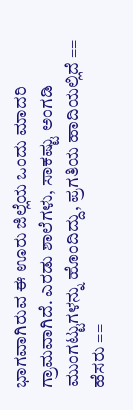ಭಾಗವಾಗಿರುವ ಈ ಊರು ಜಿಲ್ಲೆಯ ಒಂದು ಮಾದರಿ ಗ್ರಾಮವಾಗಿದೆ. ಎರಡು ಶಾಲೆಗಳು, ಸಾಕಷ್ಟು ಅಂಗಡಿ ಮುಂಗಟ್ಟುಗಳನ್ನು ಹೊಂದಿದ್ದು, ಪ್ರಗತಿಯ ಹಾದಿಯಲ್ಲಿದೆ == ಹೆಸರು ==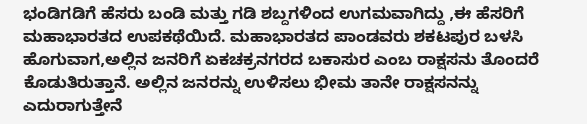ಭಂಡಿಗಡಿಗೆ ಹೆಸರು ಬಂಡಿ ಮತ್ತು ಗಡಿ ಶಬ್ದಗಳಿಂದ ಉಗಮವಾಗಿದ್ದು ,ಈ ಹೆಸರಿಗೆ ಮಹಾಭಾರತದ ಉಪಕಥೆಯಿದೆ. ಮಹಾಭಾರತದ ಪಾಂಡವರು ಶಕಟಪುರ ಬಳಸಿ ಹೊಗುವಾಗ,ಅಲ್ಲಿನ ಜನರಿಗೆ ಏಕಚಕ್ರನಗರದ ಬಕಾಸುರ ಎಂಬ ರಾಕ್ಷಸನು ತೊಂದರೆ ಕೊಡುತಿರುತ್ತಾನೆ. ಅಲ್ಲಿನ ಜನರನ್ನು ಉಳಿಸಲು ಭೀಮ ತಾನೇ ರಾಕ್ಷಸನನ್ನು ಎದುರಾಗುತ್ತೇನೆ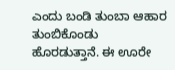ಎಂದು ಬಂಡಿ ತುಂಬಾ ಆಹಾರ ತುಂಬಿಕೊಂಡು ಹೊರಡುತ್ತಾನೆ. ಈ ಊರೇ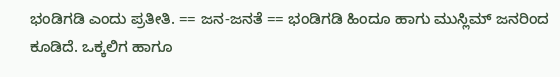ಭಂಡಿಗಡಿ ಎಂದು ಪ್ರತೀತಿ. == ಜನ-ಜನತೆ == ಭಂಡಿಗಡಿ ಹಿಂದೂ ಹಾಗು ಮುಸ್ಲಿಮ್ ಜನರಿಂದ ಕೂಡಿದೆ. ಒಕ್ಕಲಿಗ ಹಾಗೂ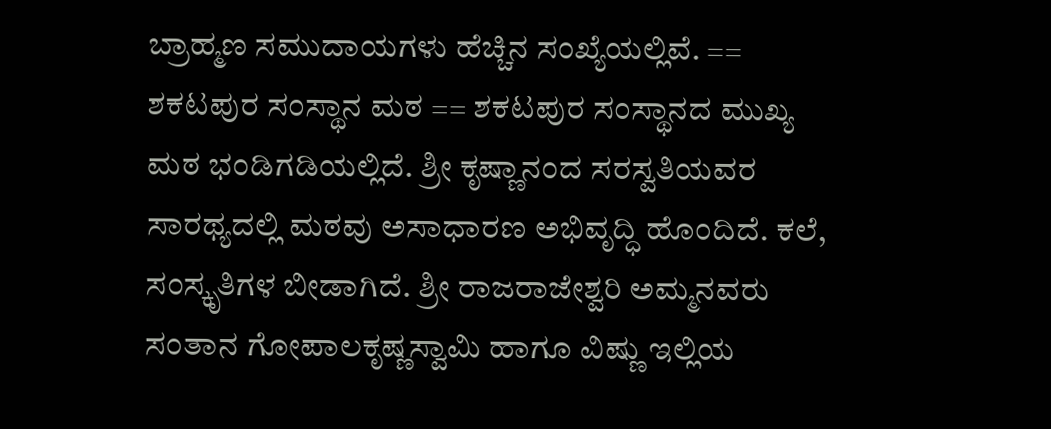ಬ್ರಾಹ್ಮಣ ಸಮುದಾಯಗಳು ಹೆಚ್ಚಿನ ಸಂಖ್ಯೆಯಲ್ಲಿವೆ. == ಶಕಟಪುರ ಸಂಸ್ಥಾನ ಮಠ == ಶಕಟಪುರ ಸಂಸ್ಥಾನದ ಮುಖ್ಯ ಮಠ ಭಂಡಿಗಡಿಯಲ್ಲಿದೆ. ಶ್ರೀ ಕೃಷ್ಣಾನಂದ ಸರಸ್ವತಿಯವರ ಸಾರಥ್ಯದಲ್ಲಿ ಮಠವು ಅಸಾಧಾರಣ ಅಭಿವೃದ್ಧಿ ಹೊಂದಿದೆ. ಕಲೆ, ಸಂಸ್ಕೃತಿಗಳ ಬೀಡಾಗಿದೆ. ಶ್ರೀ ರಾಜರಾಜೇಶ್ವರಿ ಅಮ್ಮನವರು ಸಂತಾನ ಗೋಪಾಲಕೃಷ್ಣಸ್ವಾಮಿ ಹಾಗೂ ವಿಷ್ಣು ಇಲ್ಲಿಯ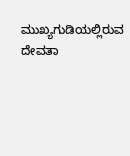ಮುಖ್ಯಗುಡಿಯಲ್ಲಿರುವ ದೇವತಾ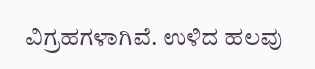ವಿಗ್ರಹಗಳಾಗಿವೆ. ಉಳಿದ ಹಲವು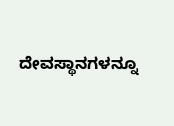ದೇವಸ್ಥಾನಗಳನ್ನೂ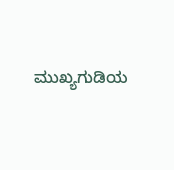ಮುಖ್ಯಗುಡಿಯ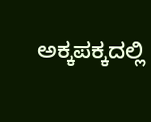ಅಕ್ಕಪಕ್ಕದಲ್ಲಿ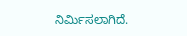ನಿರ್ಮಿಸಲಾಗಿದೆ.